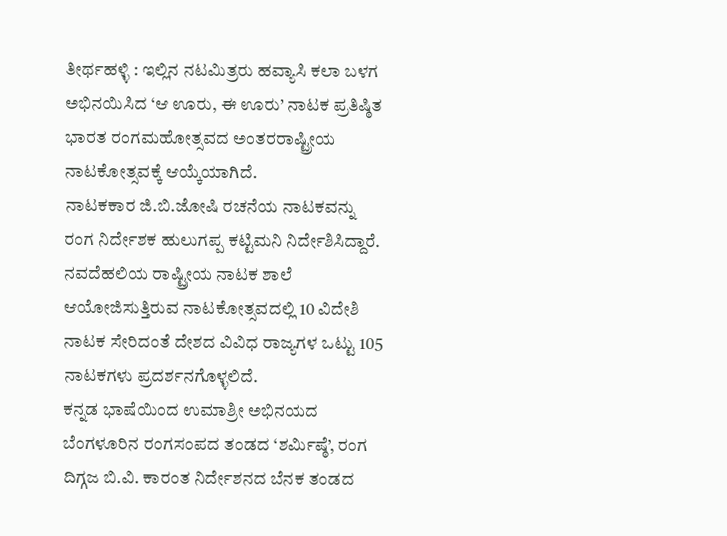ತೀರ್ಥಹಳ್ಳಿ : ಇಲ್ಲಿನ ನಟಮಿತ್ರರು ಹವ್ಯಾಸಿ ಕಲಾ ಬಳಗ ಅಭಿನಯಿಸಿದ ‘ಆ ಊರು, ಈ ಊರು’ ನಾಟಕ ಪ್ರತಿಷ್ಠಿತ ಭಾರತ ರಂಗಮಹೋತ್ಸವದ ಅಂತರರಾಷ್ಟ್ರೀಯ ನಾಟಕೋತ್ಸವಕ್ಕೆ ಆಯ್ಕೆಯಾಗಿದೆ.
ನಾಟಕಕಾರ ಜಿ.ಬಿ.ಜೋಷಿ ರಚನೆಯ ನಾಟಕವನ್ನು ರಂಗ ನಿರ್ದೇಶಕ ಹುಲುಗಪ್ಪ ಕಟ್ಟಿಮನಿ ನಿರ್ದೇಶಿಸಿದ್ದಾರೆ. ನವದೆಹಲಿಯ ರಾಷ್ಟ್ರೀಯ ನಾಟಕ ಶಾಲೆ ಆಯೋಜಿಸುತ್ತಿರುವ ನಾಟಕೋತ್ಸವದಲ್ಲಿ 10 ವಿದೇಶಿ ನಾಟಕ ಸೇರಿದಂತೆ ದೇಶದ ವಿವಿಧ ರಾಜ್ಯಗಳ ಒಟ್ಟು 105 ನಾಟಕಗಳು ಪ್ರದರ್ಶನಗೊಳ್ಳಲಿದೆ.
ಕನ್ನಡ ಭಾಷೆಯಿಂದ ಉಮಾಶ್ರೀ ಅಭಿನಯದ ಬೆಂಗಳೂರಿನ ರಂಗಸಂಪದ ತಂಡದ ‘ಶರ್ಮಿಷ್ಠೆ’, ರಂಗ ದಿಗ್ಗಜ ಬಿ.ವಿ. ಕಾರಂತ ನಿರ್ದೇಶನದ ಬೆನಕ ತಂಡದ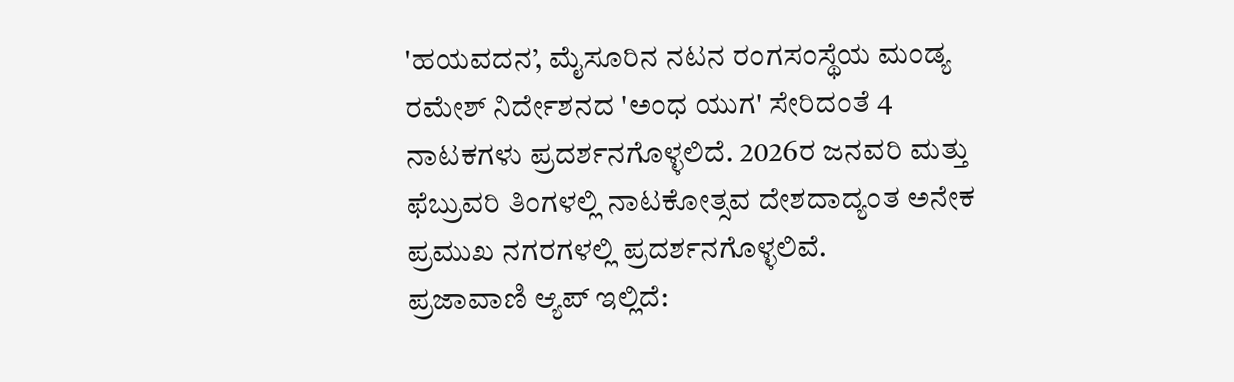'ಹಯವದನ’, ಮೈಸೂರಿನ ನಟನ ರಂಗಸಂಸ್ಥೆಯ ಮಂಡ್ಯ ರಮೇಶ್ ನಿರ್ದೇಶನದ 'ಅಂಧ ಯುಗ' ಸೇರಿದಂತೆ 4 ನಾಟಕಗಳು ಪ್ರದರ್ಶನಗೊಳ್ಳಲಿದೆ. 2026ರ ಜನವರಿ ಮತ್ತು ಫೆಬ್ರುವರಿ ತಿಂಗಳಲ್ಲಿ ನಾಟಕೋತ್ಸವ ದೇಶದಾದ್ಯಂತ ಅನೇಕ ಪ್ರಮುಖ ನಗರಗಳಲ್ಲಿ ಪ್ರದರ್ಶನಗೊಳ್ಳಲಿವೆ.
ಪ್ರಜಾವಾಣಿ ಆ್ಯಪ್ ಇಲ್ಲಿದೆ: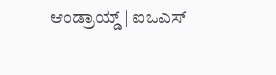ಆಂಡ್ರಾಯ್ಡ್ | ಐಒಎಸ್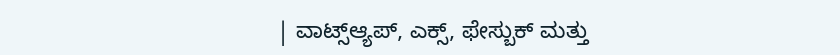| ವಾಟ್ಸ್ಆ್ಯಪ್, ಎಕ್ಸ್, ಫೇಸ್ಬುಕ್ ಮತ್ತು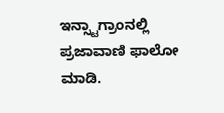ಇನ್ಸ್ಟಾಗ್ರಾಂನಲ್ಲಿ ಪ್ರಜಾವಾಣಿ ಫಾಲೋ ಮಾಡಿ.